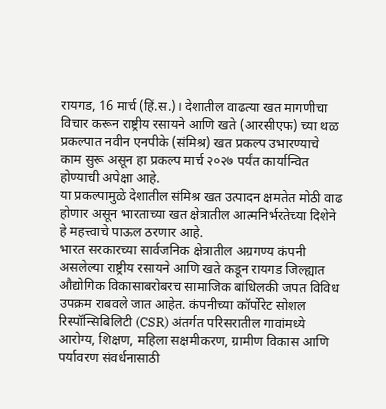रायगड, 16 मार्च (हिं.स.)। देशातील वाढत्या खत मागणीचा विचार करून राष्ट्रीय रसायने आणि खते (आरसीएफ) च्या थळ प्रकल्पात नवीन एनपीके (संमिश्र) खत प्रकल्प उभारण्याचे काम सुरू असून हा प्रकल्प मार्च २०२७ पर्यंत कार्यान्वित होण्याची अपेक्षा आहे.
या प्रकल्पामुळे देशातील संमिश्र खत उत्पादन क्षमतेत मोठी वाढ होणार असून भारताच्या खत क्षेत्रातील आत्मनिर्भरतेच्या दिशेने हे महत्त्वाचे पाऊल ठरणार आहे.
भारत सरकारच्या सार्वजनिक क्षेत्रातील अग्रगण्य कंपनी असलेल्या राष्ट्रीय रसायने आणि खते कडून रायगड जिल्ह्यात औद्योगिक विकासाबरोबरच सामाजिक बांधिलकी जपत विविध उपक्रम राबवले जात आहेत. कंपनीच्या कॉर्पोरेट सोशल रिस्पॉन्सिबिलिटी (CSR) अंतर्गत परिसरातील गावांमध्ये आरोग्य, शिक्षण, महिला सक्षमीकरण, ग्रामीण विकास आणि पर्यावरण संवर्धनासाठी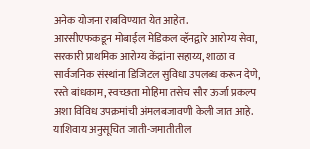अनेक योजना राबविण्यात येत आहेत.
आरसीएफकडून मोबाईल मेडिकल व्हॅनद्वारे आरोग्य सेवा, सरकारी प्राथमिक आरोग्य केंद्रांना सहाय्य, शाळा व सार्वजनिक संस्थांना डिजिटल सुविधा उपलब्ध करून देणे, रस्ते बांधकाम, स्वच्छता मोहिमा तसेच सौर ऊर्जा प्रकल्प अशा विविध उपक्रमांची अंमलबजावणी केली जात आहे.
याशिवाय अनुसूचित जाती-जमातीतील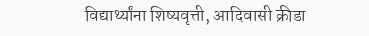विद्यार्थ्यांना शिष्यवृत्ती, आदिवासी क्रीडा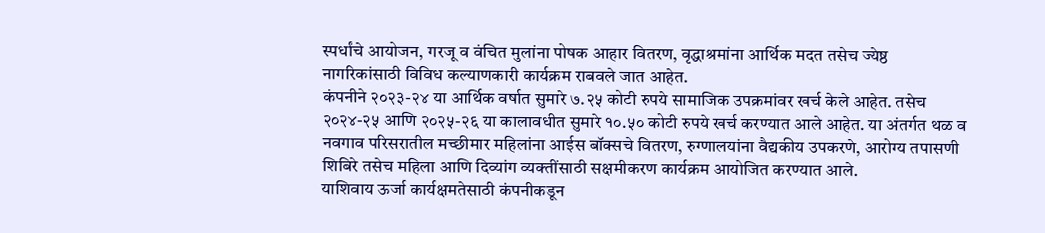स्पर्धांचे आयोजन, गरजू व वंचित मुलांना पोषक आहार वितरण, वृद्धाश्रमांना आर्थिक मदत तसेच ज्येष्ठ नागरिकांसाठी विविध कल्याणकारी कार्यक्रम राबवले जात आहेत.
कंपनीने २०२३-२४ या आर्थिक वर्षात सुमारे ७.२५ कोटी रुपये सामाजिक उपक्रमांवर खर्च केले आहेत. तसेच २०२४-२५ आणि २०२५-२६ या कालावधीत सुमारे १०.५० कोटी रुपये खर्च करण्यात आले आहेत. या अंतर्गत थळ व नवगाव परिसरातील मच्छीमार महिलांना आईस बॉक्सचे वितरण, रुग्णालयांना वैद्यकीय उपकरणे, आरोग्य तपासणी शिबिरे तसेच महिला आणि दिव्यांग व्यक्तींसाठी सक्षमीकरण कार्यक्रम आयोजित करण्यात आले.
याशिवाय ऊर्जा कार्यक्षमतेसाठी कंपनीकडून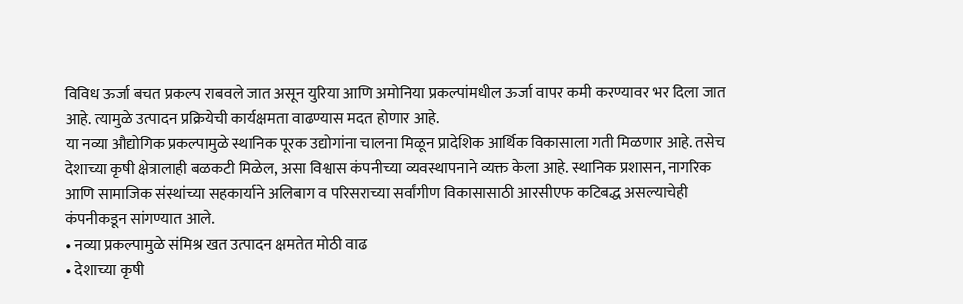विविध ऊर्जा बचत प्रकल्प राबवले जात असून युरिया आणि अमोनिया प्रकल्पांमधील ऊर्जा वापर कमी करण्यावर भर दिला जात आहे. त्यामुळे उत्पादन प्रक्रियेची कार्यक्षमता वाढण्यास मदत होणार आहे.
या नव्या औद्योगिक प्रकल्पामुळे स्थानिक पूरक उद्योगांना चालना मिळून प्रादेशिक आर्थिक विकासाला गती मिळणार आहे. तसेच देशाच्या कृषी क्षेत्रालाही बळकटी मिळेल, असा विश्वास कंपनीच्या व्यवस्थापनाने व्यक्त केला आहे. स्थानिक प्रशासन, नागरिक आणि सामाजिक संस्थांच्या सहकार्याने अलिबाग व परिसराच्या सर्वांगीण विकासासाठी आरसीएफ कटिबद्ध असल्याचेही कंपनीकडून सांगण्यात आले.
• नव्या प्रकल्पामुळे संमिश्र खत उत्पादन क्षमतेत मोठी वाढ
• देशाच्या कृषी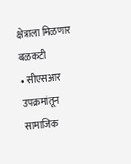क्षेत्राला मिळणार बळकटी
• सीएसआर उपक्रमांतून सामाजिक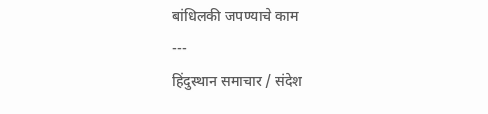बांधिलकी जपण्याचे काम
---
हिंदुस्थान समाचार / संदेश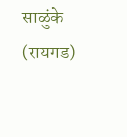साळुंके (रायगड)